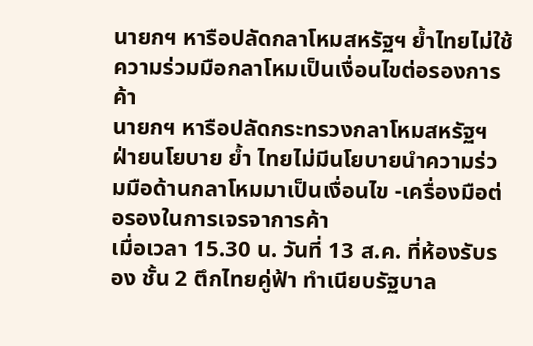นายกฯ หารือปลัดกลาโหมสหรัฐฯ ย้ำไทยไม่ใช้ความร่วมมือกลาโหมเป็นเงื่อนไขต่อรองการค้า
นายกฯ หารือปลัดกระทรวงกลาโหมสหรัฐฯ ฝ่ายนโยบาย ย้ำ ไทยไม่มีนโยบายนำความร่วมมือด้านกลาโหมมาเป็นเงื่อนไข -เครื่องมือต่อรองในการเจรจาการค้า
เมื่อเวลา 15.30 น. วันที่ 13 ส.ค. ที่ห้องรับรอง ชั้น 2 ตึกไทยคู่ฟ้า ทำเนียบรัฐบาล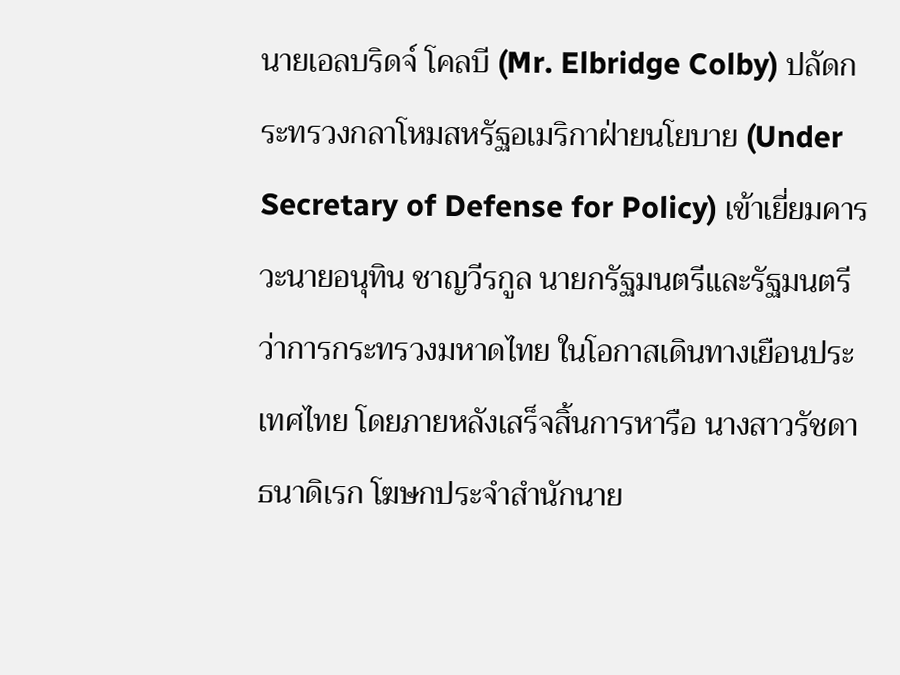นายเอลบริดจ์ โคลบี (Mr. Elbridge Colby) ปลัดกระทรวงกลาโหมสหรัฐอเมริกาฝ่ายนโยบาย (Under Secretary of Defense for Policy) เข้าเยี่ยมคารวะนายอนุทิน ชาญวีรกูล นายกรัฐมนตรีและรัฐมนตรีว่าการกระทรวงมหาดไทย ในโอกาสเดินทางเยือนประเทศไทย โดยภายหลังเสร็จสิ้นการหารือ นางสาวรัชดา ธนาดิเรก โฆษกประจำสำนักนาย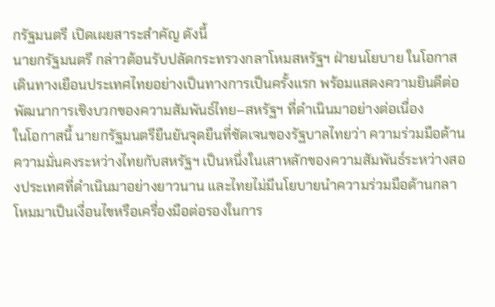กรัฐมนตรี เปิดเผยสาระสำคัญ ดังนี้
นายกรัฐมนตรี กล่าวต้อนรับปลัดกระทรวงกลาโหมสหรัฐฯ ฝ่ายนโยบาย ในโอกาสเดินทางเยือนประเทศไทยอย่างเป็นทางการเป็นครั้งแรก พร้อมแสดงความยินดีต่อพัฒนาการเชิงบวกของความสัมพันธ์ไทย–สหรัฐฯ ที่ดำเนินมาอย่างต่อเนื่อง
ในโอกาสนี้ นายกรัฐมนตรียืนยันจุดยืนที่ชัดเจนของรัฐบาลไทยว่า ความร่วมมือด้านความมั่นคงระหว่างไทยกับสหรัฐฯ เป็นหนึ่งในเสาหลักของความสัมพันธ์ระหว่างสองประเทศที่ดำเนินมาอย่างยาวนาน และไทยไม่มีนโยบายนำความร่วมมือด้านกลาโหมมาเป็นเงื่อนไขหรือเครื่องมือต่อรองในการ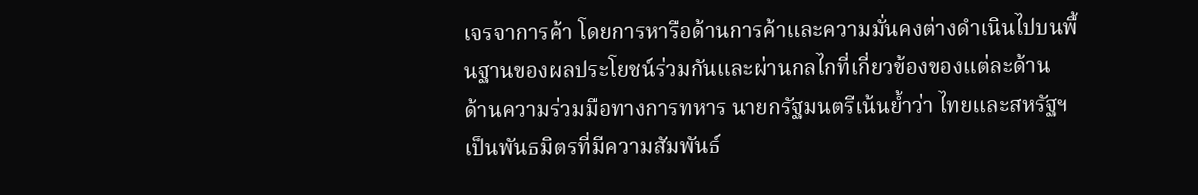เจรจาการค้า โดยการหารือด้านการค้าและความมั่นคงต่างดำเนินไปบนพื้นฐานของผลประโยชน์ร่วมกันและผ่านกลไกที่เกี่ยวข้องของแต่ละด้าน
ด้านความร่วมมือทางการทหาร นายกรัฐมนตรีเน้นย้ำว่า ไทยและสหรัฐฯ เป็นพันธมิตรที่มีความสัมพันธ์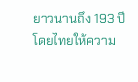ยาวนานถึง 193 ปี โดยไทยให้ความ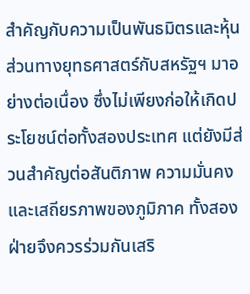สำคัญกับความเป็นพันธมิตรและหุ้นส่วนทางยุทธศาสตร์กับสหรัฐฯ มาอย่างต่อเนื่อง ซึ่งไม่เพียงก่อให้เกิดประโยชน์ต่อทั้งสองประเทศ แต่ยังมีส่วนสำคัญต่อสันติภาพ ความมั่นคง และเสถียรภาพของภูมิภาค ทั้งสองฝ่ายจึงควรร่วมกันเสริ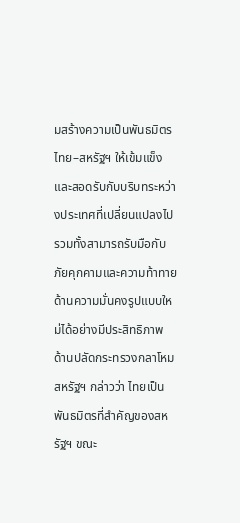มสร้างความเป็นพันธมิตรไทย–สหรัฐฯ ให้เข้มแข็งและสอดรับกับบริบทระหว่างประเทศที่เปลี่ยนแปลงไป รวมทั้งสามารถรับมือกับภัยคุกคามและความท้าทายด้านความมั่นคงรูปแบบใหม่ได้อย่างมีประสิทธิภาพ
ด้านปลัดกระทรวงกลาโหมสหรัฐฯ กล่าวว่า ไทยเป็นพันธมิตรที่สำคัญของสหรัฐฯ ขณะ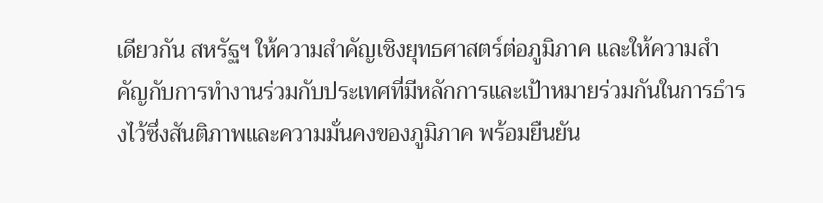เดียวกัน สหรัฐฯ ให้ความสำคัญเชิงยุทธศาสตร์ต่อภูมิภาค และให้ความสำคัญกับการทำงานร่วมกับประเทศที่มีหลักการและเป้าหมายร่วมกันในการธำรงไว้ซึ่งสันติภาพและความมั่นคงของภูมิภาค พร้อมยืนยัน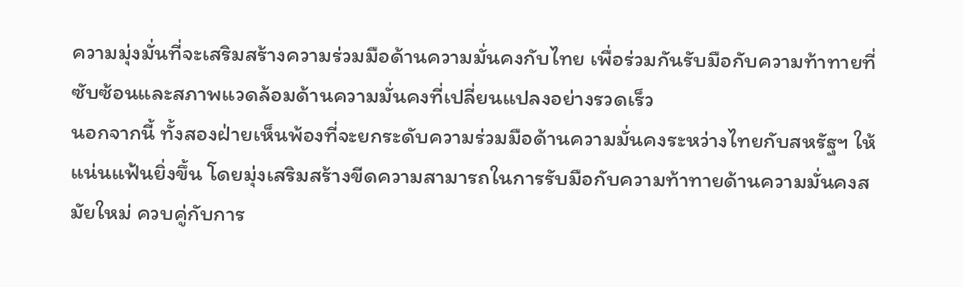ความมุ่งมั่นที่จะเสริมสร้างความร่วมมือด้านความมั่นคงกับไทย เพื่อร่วมกันรับมือกับความท้าทายที่ซับซ้อนและสภาพแวดล้อมด้านความมั่นคงที่เปลี่ยนแปลงอย่างรวดเร็ว
นอกจากนี้ ทั้งสองฝ่ายเห็นพ้องที่จะยกระดับความร่วมมือด้านความมั่นคงระหว่างไทยกับสหรัฐฯ ให้แน่นแฟ้นยิ่งขึ้น โดยมุ่งเสริมสร้างขีดความสามารถในการรับมือกับความท้าทายด้านความมั่นคงสมัยใหม่ ควบคู่กับการ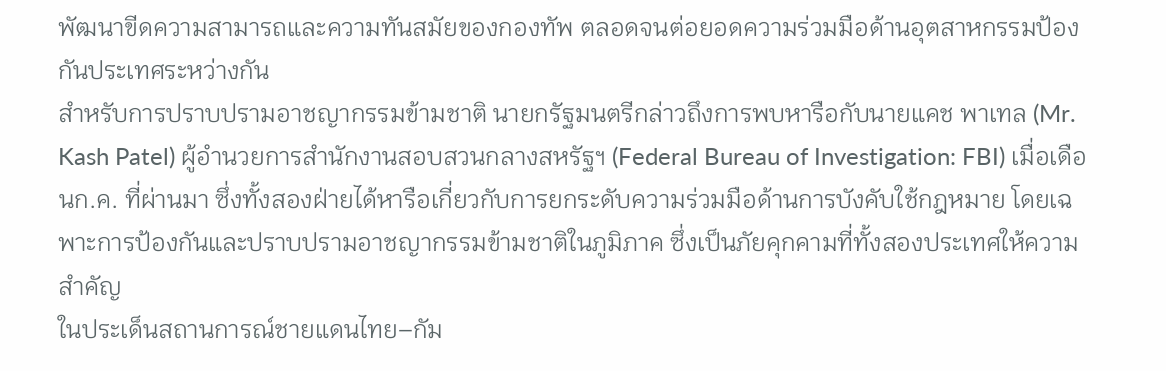พัฒนาขีดความสามารถและความทันสมัยของกองทัพ ตลอดจนต่อยอดความร่วมมือด้านอุตสาหกรรมป้องกันประเทศระหว่างกัน
สำหรับการปราบปรามอาชญากรรมข้ามชาติ นายกรัฐมนตรีกล่าวถึงการพบหารือกับนายแคช พาเทล (Mr. Kash Patel) ผู้อำนวยการสำนักงานสอบสวนกลางสหรัฐฯ (Federal Bureau of Investigation: FBI) เมื่อเดือนก.ค. ที่ผ่านมา ซึ่งทั้งสองฝ่ายได้หารือเกี่ยวกับการยกระดับความร่วมมือด้านการบังคับใช้กฎหมาย โดยเฉพาะการป้องกันและปราบปรามอาชญากรรมข้ามชาติในภูมิภาค ซึ่งเป็นภัยคุกคามที่ทั้งสองประเทศให้ความสำคัญ
ในประเด็นสถานการณ์ชายแดนไทย–กัม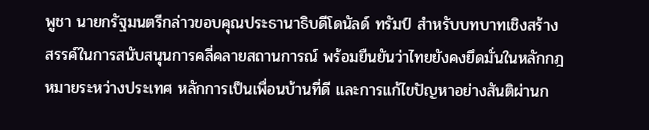พูชา นายกรัฐมนตรีกล่าวขอบคุณประธานาธิบดีโดนัลด์ ทรัมป์ สำหรับบทบาทเชิงสร้างสรรค์ในการสนับสนุนการคลี่คลายสถานการณ์ พร้อมยืนยันว่าไทยยังคงยึดมั่นในหลักกฎหมายระหว่างประเทศ หลักการเป็นเพื่อนบ้านที่ดี และการแก้ไขปัญหาอย่างสันติผ่านก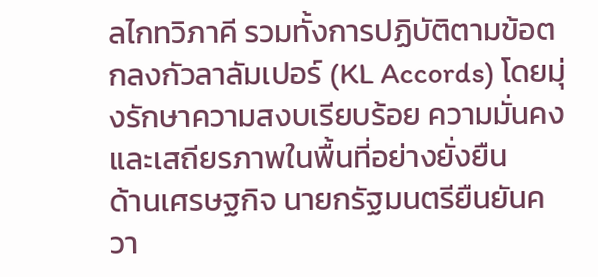ลไกทวิภาคี รวมทั้งการปฏิบัติตามข้อตกลงกัวลาลัมเปอร์ (KL Accords) โดยมุ่งรักษาความสงบเรียบร้อย ความมั่นคง และเสถียรภาพในพื้นที่อย่างยั่งยืน
ด้านเศรษฐกิจ นายกรัฐมนตรียืนยันควา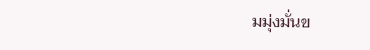มมุ่งมั่นข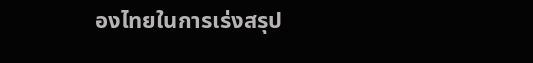องไทยในการเร่งสรุป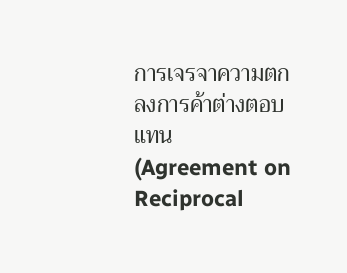การเจรจาความตกลงการค้าต่างตอบแทน (Agreement on Reciprocal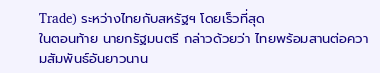Trade) ระหว่างไทยกับสหรัฐฯ โดยเร็วที่สุด
ในตอนท้าย นายกรัฐมนตรี กล่าวด้วยว่า ไทยพร้อมสานต่อความสัมพันธ์อันยาวนาน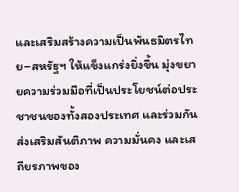และเสริมสร้างความเป็นพันธมิตรไทย–สหรัฐฯ ให้แข็งแกร่งยิ่งขึ้น มุ่งขยายความร่วมมือที่เป็นประโยชน์ต่อประชาชนของทั้งสองประเทศ และร่วมกันส่งเสริมสันติภาพ ความมั่นคง และเสถียรภาพของ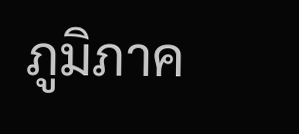ภูมิภาค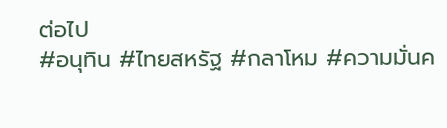ต่อไป
#อนุทิน #ไทยสหรัฐ #กลาโหม #ความมั่นค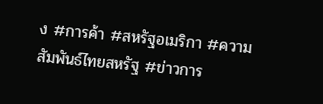ง #การค้า #สหรัฐอเมริกา #ความสัมพันธ์ไทยสหรัฐ #ข่าวการ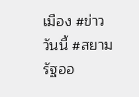เมือง #ข่าววันนี้ #สยามรัฐออ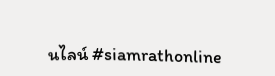นไลน์ #siamrathonline